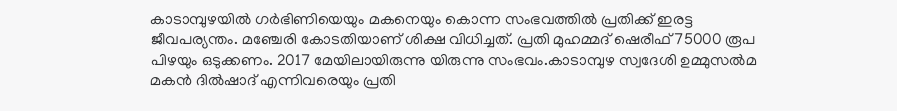കാടാമ്പുഴയിൽ ഗർഭിണിയെയും മകനെയും കൊന്ന സംഭവത്തിൽ പ്രതിക്ക് ഇരട്ട ജീവപര്യന്തം. മഞ്ചേരി കോടതിയാണ് ശിക്ഷ വിധിച്ചത്. പ്രതി മുഹമ്മദ് ഷെരീഫ് 75000 രൂപ പിഴയും ഒടുക്കണം. 2017 മേയിലായിരുന്നു യിരുന്നു സംഭവം.കാടാമ്പുഴ സ്വദേശി ഉമ്മുസല്‍മ മകൻ ദില്‍ഷാദ് എന്നിവരെയും പ്രതി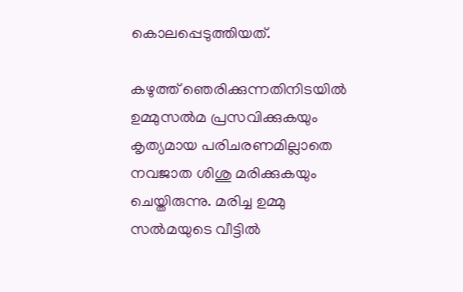കൊലപ്പെടുത്തിയത്.

കഴുത്ത് ഞെരിക്കുന്നതിനിടയിൽ ഉമ്മുസൽമ പ്രസവിക്കുകയും കൃത്യമായ പരിചരണമില്ലാതെ നവജാത ശിശു മരിക്കുകയും ചെയ്തിരുന്നു. മരിച്ച ഉമ്മു സൽമയുടെ വീട്ടിൽ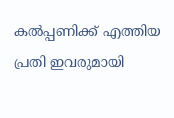കൽപ്പണിക്ക് എത്തിയ പ്രതി ഇവരുമായി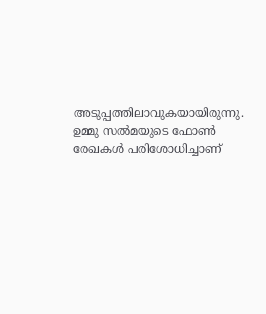അടുപ്പത്തിലാവുകയായിരുന്നു. ഉമ്മു സൽമയുടെ ഫോൺ രേഖകൾ പരിശോധിച്ചാണ്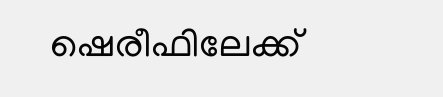ഷെരീഫിലേക്ക്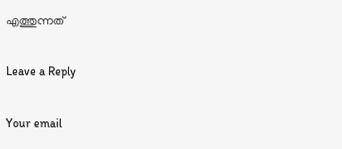എത്തുന്നത്

Leave a Reply

Your email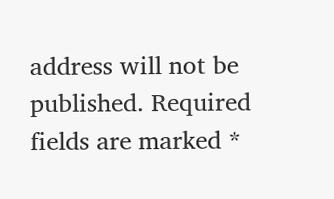address will not be published. Required fields are marked *